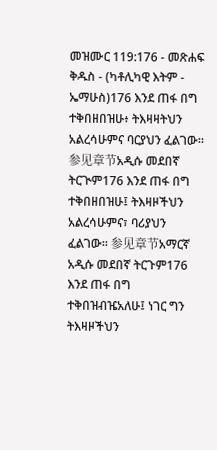መዝሙር 119:176 - መጽሐፍ ቅዱስ - (ካቶሊካዊ እትም - ኤማሁስ)176 እንደ ጠፋ በግ ተቅበዘበዝሁ፥ ትእዛዛትህን አልረሳሁምና ባርያህን ፈልገው። 参见章节አዲሱ መደበኛ ትርጒም176 እንደ ጠፋ በግ ተቅበዘበዝሁ፤ ትእዛዞችህን አልረሳሁምና፣ ባሪያህን ፈልገው። 参见章节አማርኛ አዲሱ መደበኛ ትርጉም176 እንደ ጠፋ በግ ተቅበዝብዤአለሁ፤ ነገር ግን ትእዛዞችህን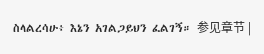ስላልረሳሁ፥ እኔን አገልጋይህን ፈልገኝ። 参见章节 |